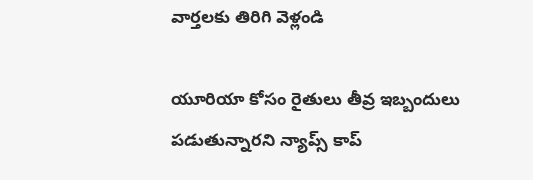వార్తలకు తిరిగి వెళ్లండి

యూరియా కోసం రైతులు తీవ్ర ఇబ్బందులు పడుతున్నారని న్యాప్స్ కాప్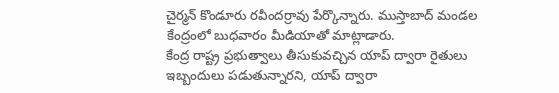చైర్మన్ కొండూరు రవీందర్రావు పేర్కొన్నారు. ముస్తాబాద్ మండల కేంద్రంలో బుధవారం మీడియాతో మాట్లాడారు.
కేంద్ర రాష్ట్ర ప్రభుత్వాలు తీసుకువచ్చిన యాప్ ద్వారా రైతులు ఇబ్బందులు పడుతున్నారని, యాప్ ద్వారా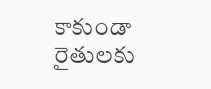కాకుండా రైతులకు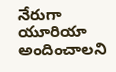నేరుగా యూరియా అందించాలని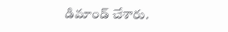డిమాండ్ చేశారు.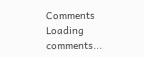Comments
Loading comments...